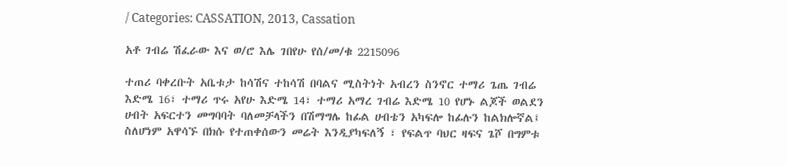/ Categories: CASSATION, 2013, Cassation

አቶ ገብሬ ሽፈራው እና ወ/ሮ እሌ ገበየሁ የሰ/መ/ቁ 2215096

ተጠሪ ባቀረቡት አቤቱታ ከሳሽና ተከሳሽ በባልና ሚስትነት አብረን ስንኖር ተማሪ ጌጤ ገብሬ እድሜ 16፣ ተማሪ ጥሩ አየሁ እድሜ 14፣ ተማሪ አማረ ገብሬ እድሜ 10 የሆኑ ልጆች ወልደን ሀብት አፍርተን መግባባት ባለመቻላችን በሽማግሌ ከፊል ሀብቴን አካፍሎ ከፊሉን ከልክሎኛል፤ ስለሆነም አዋሳኙ በክሱ የተጠቀሰውን መሬት እንዲያካፍለኝ ፣ የፍልጥ ባህር ዛፍና ጌሾ በግምቱ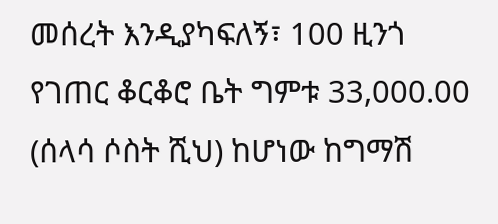መሰረት እንዲያካፍለኝ፣ 100 ዚንጎ የገጠር ቆርቆሮ ቤት ግምቱ 33,000.00 (ሰላሳ ሶስት ሺህ) ከሆነው ከግማሽ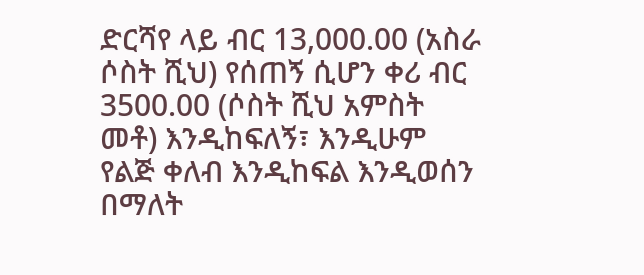ድርሻየ ላይ ብር 13,000.00 (አስራ ሶስት ሺህ) የሰጠኝ ሲሆን ቀሪ ብር 3500.00 (ሶስት ሺህ አምስት መቶ) እንዲከፍለኝ፣ እንዲሁም የልጅ ቀለብ እንዲከፍል እንዲወሰን በማለት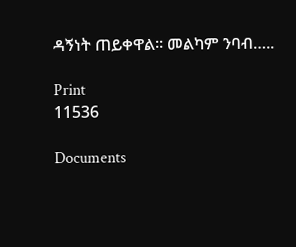ዳኝነት ጠይቀዋል፡፡ መልካም ንባብ…..

Print
11536

Documents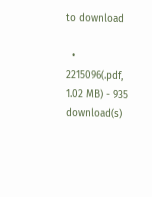to download

  • 2215096(.pdf, 1.02 MB) - 935 download(s)